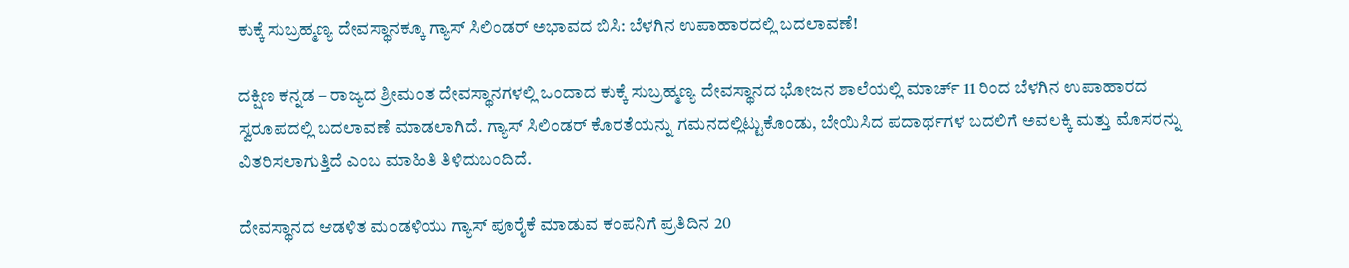ಕುಕ್ಕೆ ಸುಬ್ರಹ್ಮಣ್ಯ ದೇವಸ್ಥಾನಕ್ಕೂ ಗ್ಯಾಸ್ ಸಿಲಿಂಡರ್ ಅಭಾವದ ಬಿಸಿ: ಬೆಳಗಿನ ಉಪಾಹಾರದಲ್ಲಿ ಬದಲಾವಣೆ!

ದಕ್ಷಿಣ ಕನ್ನಡ – ರಾಜ್ಯದ ಶ್ರೀಮಂತ ದೇವಸ್ಥಾನಗಳಲ್ಲಿ ಒಂದಾದ ಕುಕ್ಕೆ ಸುಬ್ರಹ್ಮಣ್ಯ ದೇವಸ್ಥಾನದ ಭೋಜನ ಶಾಲೆಯಲ್ಲಿ ಮಾರ್ಚ್ 11 ರಿಂದ ಬೆಳಗಿನ ಉಪಾಹಾರದ ಸ್ವರೂಪದಲ್ಲಿ ಬದಲಾವಣೆ ಮಾಡಲಾಗಿದೆ. ಗ್ಯಾಸ್ ಸಿಲಿಂಡರ್ ಕೊರತೆಯನ್ನು ಗಮನದಲ್ಲಿಟ್ಟುಕೊಂಡು, ಬೇಯಿಸಿದ ಪದಾರ್ಥಗಳ ಬದಲಿಗೆ ಅವಲಕ್ಕಿ ಮತ್ತು ಮೊಸರನ್ನು ವಿತರಿಸಲಾಗುತ್ತಿದೆ ಎಂಬ ಮಾಹಿತಿ ತಿಳಿದುಬಂದಿದೆ.

ದೇವಸ್ಥಾನದ ಆಡಳಿತ ಮಂಡಳಿಯು ಗ್ಯಾಸ್ ಪೂರೈಕೆ ಮಾಡುವ ಕಂಪನಿಗೆ ಪ್ರತಿದಿನ 20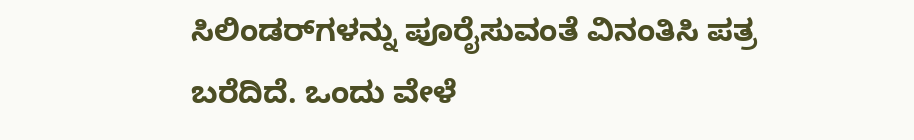ಸಿಲಿಂಡರ್‌ಗಳನ್ನು ಪೂರೈಸುವಂತೆ ವಿನಂತಿಸಿ ಪತ್ರ ಬರೆದಿದೆ. ಒಂದು ವೇಳೆ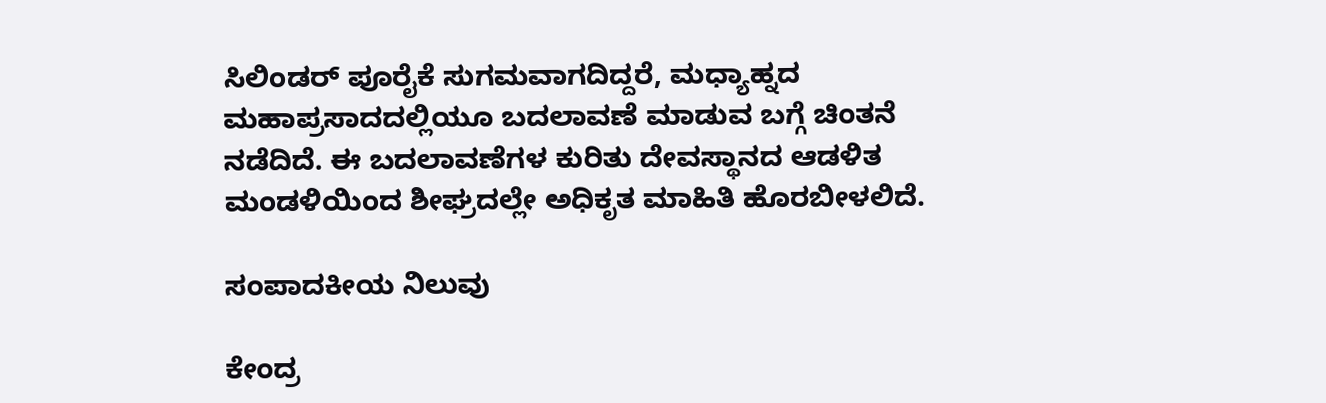ಸಿಲಿಂಡರ್ ಪೂರೈಕೆ ಸುಗಮವಾಗದಿದ್ದರೆ, ಮಧ್ಯಾಹ್ನದ ಮಹಾಪ್ರಸಾದದಲ್ಲಿಯೂ ಬದಲಾವಣೆ ಮಾಡುವ ಬಗ್ಗೆ ಚಿಂತನೆ ನಡೆದಿದೆ. ಈ ಬದಲಾವಣೆಗಳ ಕುರಿತು ದೇವಸ್ಥಾನದ ಆಡಳಿತ ಮಂಡಳಿಯಿಂದ ಶೀಘ್ರದಲ್ಲೇ ಅಧಿಕೃತ ಮಾಹಿತಿ ಹೊರಬೀಳಲಿದೆ.

ಸಂಪಾದಕೀಯ ನಿಲುವು

ಕೇಂದ್ರ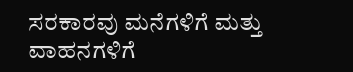ಸರಕಾರವು ಮನೆಗಳಿಗೆ ಮತ್ತು ವಾಹನಗಳಿಗೆ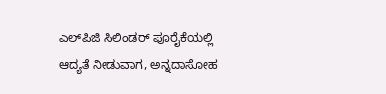ಎಲ್‌ಪಿಜಿ ಸಿಲಿಂಡರ್ ಪೂರೈಕೆಯಲ್ಲಿ ಆದ್ಯತೆ ನೀಡುವಾಗ, ಅನ್ನದಾಸೋಹ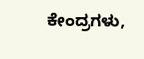ಕೇಂದ್ರಗಳು,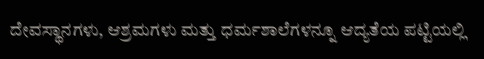ದೇವಸ್ಥಾನಗಳು, ಆಶ್ರಮಗಳು ಮತ್ತು ಧರ್ಮಶಾಲೆಗಳನ್ನೂ ಆದ್ಯತೆಯ ಪಟ್ಟಿಯಲ್ಲಿ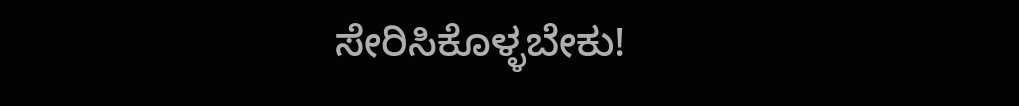ಸೇರಿಸಿಕೊಳ್ಳಬೇಕು!